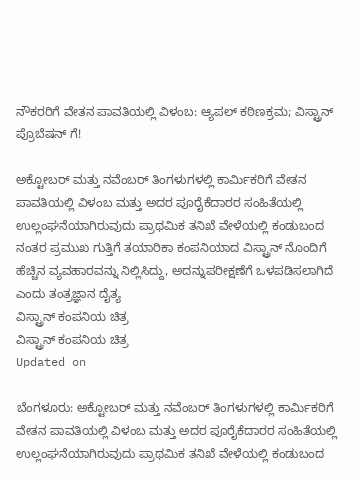ನೌಕರರಿಗೆ ವೇತನ ಪಾವತಿಯಲ್ಲಿ ವಿಳಂಬ: ಆ್ಯಪಲ್ ಕಠಿಣಕ್ರಮ; ವಿಸ್ಟ್ರಾನ್ ಪ್ರೊಬೆಷನ್ ಗೆ!

ಅಕ್ಟೋಬರ್ ಮತ್ತು ನವೆಂಬರ್ ತಿಂಗಳುಗಳಲ್ಲಿ ಕಾರ್ಮಿಕರಿಗೆ ವೇತನ ಪಾವತಿಯಲ್ಲಿ ವಿಳಂಬ ಮತ್ತು ಅದರ ಪೂರೈಕೆದಾರರ ಸಂಹಿತೆಯಲ್ಲಿ ಉಲ್ಲಂಘನೆಯಾಗಿರುವುದು ಪ್ರಾಥಮಿಕ ತನಿಖೆ ವೇಳೆಯಲ್ಲಿ ಕಂಡುಬಂದ ನಂತರ ಪ್ರಮುಖ ಗುತ್ತಿಗೆ ತಯಾರಿಕಾ ಕಂಪನಿಯಾದ ವಿಸ್ಟ್ರಾನ್ ನೊಂದಿಗೆ  ಹೆಚ್ಚಿನ ವ್ಯವಹಾರವನ್ನು ನಿಲ್ಲಿಸಿದ್ದು, ಅದನ್ನುಪರೀಕ್ಷಣೆಗೆ ಒಳಪಡಿಸಲಾಗಿದೆ ಎಂದು ತಂತ್ರಜ್ಞಾನ ದೈತ್ಯ
ವಿಸ್ಟ್ರಾನ್ ಕಂಪನಿಯ ಚಿತ್ರ
ವಿಸ್ಟ್ರಾನ್ ಕಂಪನಿಯ ಚಿತ್ರ
Updated on

ಬೆಂಗಳೂರು: ಅಕ್ಟೋಬರ್ ಮತ್ತು ನವೆಂಬರ್ ತಿಂಗಳುಗಳಲ್ಲಿ ಕಾರ್ಮಿಕರಿಗೆ ವೇತನ ಪಾವತಿಯಲ್ಲಿ ವಿಳಂಬ ಮತ್ತು ಅದರ ಪೂರೈಕೆದಾರರ ಸಂಹಿತೆಯಲ್ಲಿ ಉಲ್ಲಂಘನೆಯಾಗಿರುವುದು ಪ್ರಾಥಮಿಕ ತನಿಖೆ ವೇಳೆಯಲ್ಲಿ ಕಂಡುಬಂದ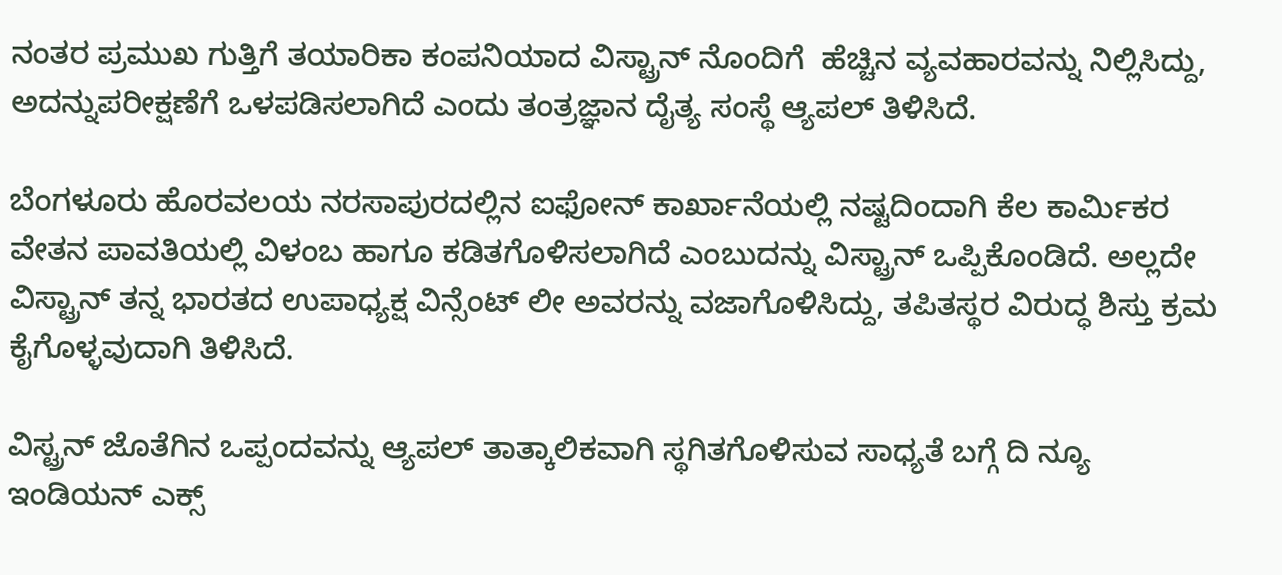ನಂತರ ಪ್ರಮುಖ ಗುತ್ತಿಗೆ ತಯಾರಿಕಾ ಕಂಪನಿಯಾದ ವಿಸ್ಟ್ರಾನ್ ನೊಂದಿಗೆ  ಹೆಚ್ಚಿನ ವ್ಯವಹಾರವನ್ನು ನಿಲ್ಲಿಸಿದ್ದು, ಅದನ್ನುಪರೀಕ್ಷಣೆಗೆ ಒಳಪಡಿಸಲಾಗಿದೆ ಎಂದು ತಂತ್ರಜ್ಞಾನ ದೈತ್ಯ ಸಂಸ್ಥೆ ಆ್ಯಪಲ್ ತಿಳಿಸಿದೆ.

ಬೆಂಗಳೂರು ಹೊರವಲಯ ನರಸಾಪುರದಲ್ಲಿನ ಐಫೋನ್ ಕಾರ್ಖಾನೆಯಲ್ಲಿ ನಷ್ಟದಿಂದಾಗಿ ಕೆಲ ಕಾರ್ಮಿಕರ ವೇತನ ಪಾವತಿಯಲ್ಲಿ ವಿಳಂಬ ಹಾಗೂ ಕಡಿತಗೊಳಿಸಲಾಗಿದೆ ಎಂಬುದನ್ನು ವಿಸ್ಟ್ರಾನ್ ಒಪ್ಪಿಕೊಂಡಿದೆ. ಅಲ್ಲದೇ ವಿಸ್ಟ್ರಾನ್ ತನ್ನ ಭಾರತದ ಉಪಾಧ್ಯಕ್ಷ ವಿನ್ಸೆಂಟ್ ಲೀ ಅವರನ್ನು ವಜಾಗೊಳಿಸಿದ್ದು, ತಪಿತಸ್ಥರ ವಿರುದ್ಧ ಶಿಸ್ತು ಕ್ರಮ ಕೈಗೊಳ್ಳವುದಾಗಿ ತಿಳಿಸಿದೆ.

ವಿಸ್ಟ್ರನ್ ಜೊತೆಗಿನ ಒಪ್ಪಂದವನ್ನು ಆ್ಯಪಲ್ ತಾತ್ಕಾಲಿಕವಾಗಿ ಸ್ಥಗಿತಗೊಳಿಸುವ ಸಾಧ್ಯತೆ ಬಗ್ಗೆ ದಿ ನ್ಯೂ ಇಂಡಿಯನ್ ಎಕ್ಸ್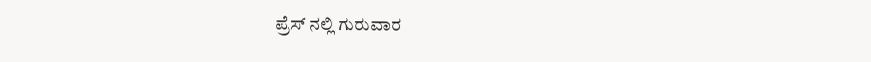ಪ್ರೆಸ್ ನಲ್ಲಿ ಗುರುವಾರ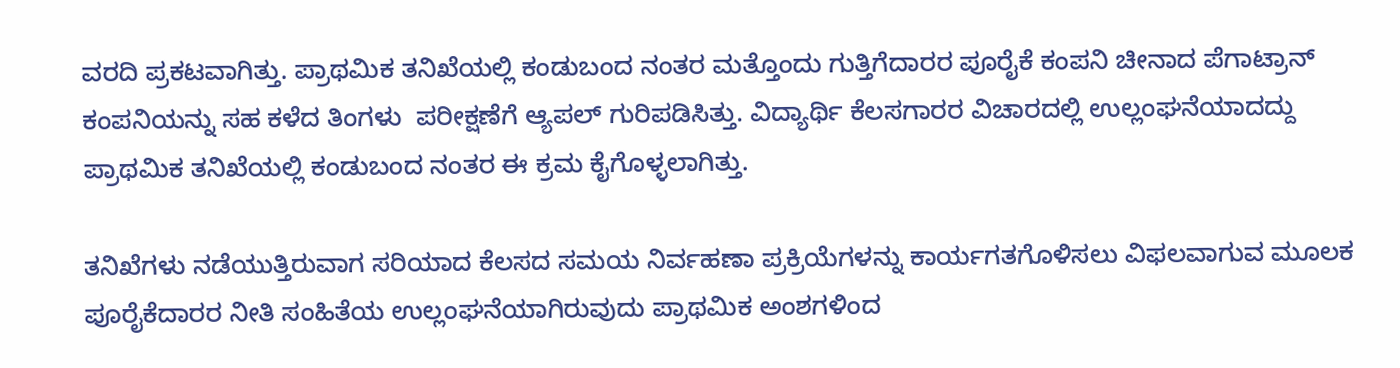ವರದಿ ಪ್ರಕಟವಾಗಿತ್ತು. ಪ್ರಾಥಮಿಕ ತನಿಖೆಯಲ್ಲಿ ಕಂಡುಬಂದ ನಂತರ ಮತ್ತೊಂದು ಗುತ್ತಿಗೆದಾರರ ಪೂರೈಕೆ ಕಂಪನಿ ಚೀನಾದ ಪೆಗಾಟ್ರಾನ್ ಕಂಪನಿಯನ್ನು ಸಹ ಕಳೆದ ತಿಂಗಳು  ಪರೀಕ್ಷಣೆಗೆ ಆ್ಯಪಲ್ ಗುರಿಪಡಿಸಿತ್ತು. ವಿದ್ಯಾರ್ಥಿ ಕೆಲಸಗಾರರ ವಿಚಾರದಲ್ಲಿ ಉಲ್ಲಂಘನೆಯಾದದ್ದು ಪ್ರಾಥಮಿಕ ತನಿಖೆಯಲ್ಲಿ ಕಂಡುಬಂದ ನಂತರ ಈ ಕ್ರಮ ಕೈಗೊಳ್ಳಲಾಗಿತ್ತು.

ತನಿಖೆಗಳು ನಡೆಯುತ್ತಿರುವಾಗ ಸರಿಯಾದ ಕೆಲಸದ ಸಮಯ ನಿರ್ವಹಣಾ ಪ್ರಕ್ರಿಯೆಗಳನ್ನು ಕಾರ್ಯಗತಗೊಳಿಸಲು ವಿಫಲವಾಗುವ ಮೂಲಕ ಪೂರೈಕೆದಾರರ ನೀತಿ ಸಂಹಿತೆಯ ಉಲ್ಲಂಘನೆಯಾಗಿರುವುದು ಪ್ರಾಥಮಿಕ ಅಂಶಗಳಿಂದ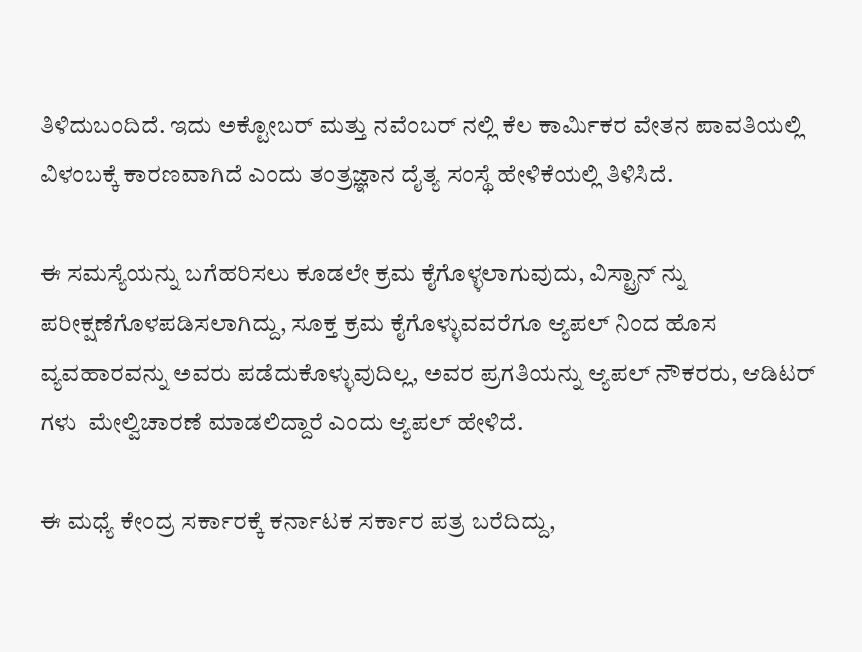ತಿಳಿದುಬಂದಿದೆ. ಇದು ಅಕ್ಟೋಬರ್ ಮತ್ತು ನವೆಂಬರ್ ನಲ್ಲಿ ಕೆಲ ಕಾರ್ಮಿಕರ ವೇತನ ಪಾವತಿಯಲ್ಲಿ ವಿಳಂಬಕ್ಕೆ ಕಾರಣವಾಗಿದೆ ಎಂದು ತಂತ್ರಜ್ಞಾನ ದೈತ್ಯ ಸಂಸ್ಥೆ ಹೇಳಿಕೆಯಲ್ಲಿ ತಿಳಿಸಿದೆ.

ಈ ಸಮಸ್ಯೆಯನ್ನು ಬಗೆಹರಿಸಲು ಕೂಡಲೇ ಕ್ರಮ ಕೈಗೊಳ್ಳಲಾಗುವುದು, ವಿಸ್ಟ್ರಾನ್ ನ್ನು ಪರೀಕ್ಷಣೆಗೊಳಪಡಿಸಲಾಗಿದ್ದು, ಸೂಕ್ತ ಕ್ರಮ ಕೈಗೊಳ್ಳುವವರೆಗೂ ಆ್ಯಪಲ್ ನಿಂದ ಹೊಸ ವ್ಯವಹಾರವನ್ನು ಅವರು ಪಡೆದುಕೊಳ್ಳುವುದಿಲ್ಲ, ಅವರ ಪ್ರಗತಿಯನ್ನು ಆ್ಯಪಲ್ ನೌಕರರು, ಆಡಿಟರ್ ಗಳು  ಮೇಲ್ವಿಚಾರಣೆ ಮಾಡಲಿದ್ದಾರೆ ಎಂದು ಆ್ಯಪಲ್ ಹೇಳಿದೆ.

ಈ ಮಧ್ಯೆ ಕೇಂದ್ರ ಸರ್ಕಾರಕ್ಕೆ ಕರ್ನಾಟಕ ಸರ್ಕಾರ ಪತ್ರ ಬರೆದಿದ್ದು,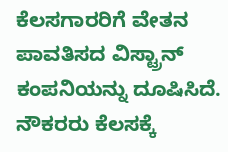ಕೆಲಸಗಾರರಿಗೆ ವೇತನ ಪಾವತಿಸದ ವಿಸ್ಟ್ರಾನ್ ಕಂಪನಿಯನ್ನು ದೂಷಿಸಿದೆ. ನೌಕರರು ಕೆಲಸಕ್ಕೆ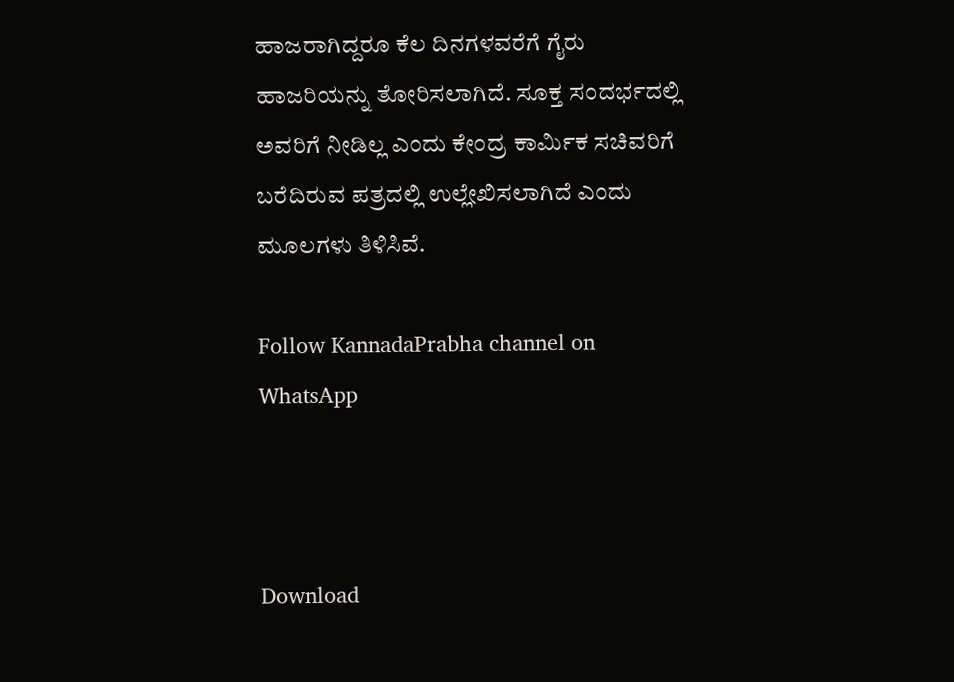ಹಾಜರಾಗಿದ್ದರೂ ಕೆಲ ದಿನಗಳವರೆಗೆ ಗೈರು ಹಾಜರಿಯನ್ನು ತೋರಿಸಲಾಗಿದೆ. ಸೂಕ್ತ ಸಂದರ್ಭದಲ್ಲಿ ಅವರಿಗೆ ನೀಡಿಲ್ಲ ಎಂದು ಕೇಂದ್ರ ಕಾರ್ಮಿಕ ಸಚಿವರಿಗೆ ಬರೆದಿರುವ ಪತ್ರದಲ್ಲಿ ಉಲ್ಲೇಖಿಸಲಾಗಿದೆ ಎಂದು ಮೂಲಗಳು ತಿಳಿಸಿವೆ.

Follow KannadaPrabha channel on WhatsApp



Download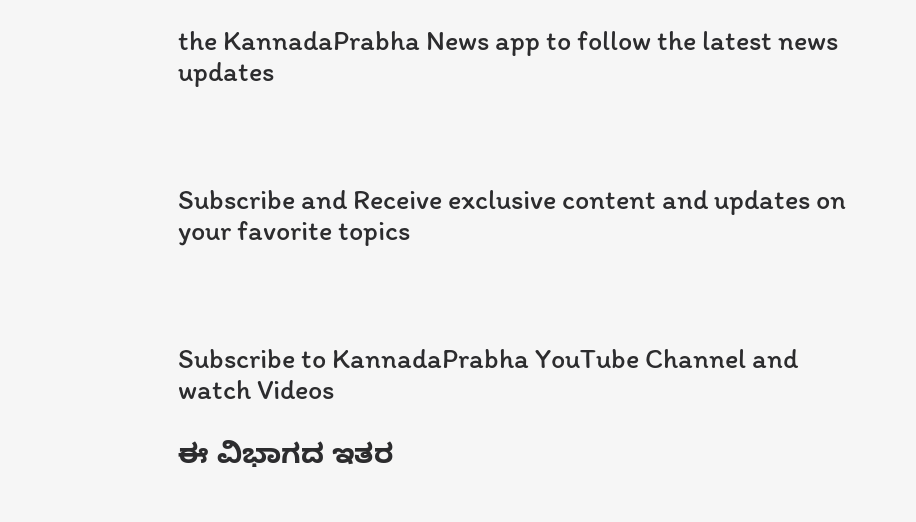the KannadaPrabha News app to follow the latest news updates



Subscribe and Receive exclusive content and updates on your favorite topics



Subscribe to KannadaPrabha YouTube Channel and watch Videos

ಈ ವಿಭಾಗದ ಇತರ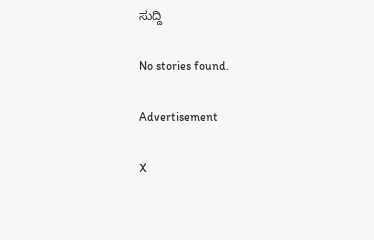ಸುದ್ದಿ

No stories found.

Advertisement

X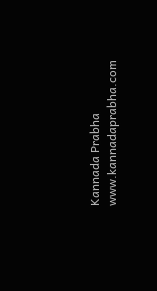Kannada Prabha
www.kannadaprabha.com